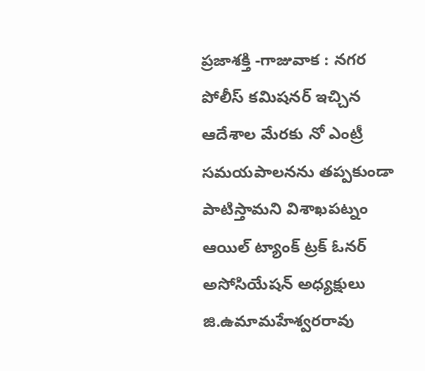ప్రజాశక్తి -గాజువాక : నగర పోలీస్ కమిషనర్ ఇచ్చిన ఆదేశాల మేరకు నో ఎంట్రీ సమయపాలనను తప్పకుండా పాటిస్తామని విశాఖపట్నం ఆయిల్ ట్యాంక్ ట్రక్ ఓనర్ అసోసియేషన్ అధ్యక్షులు జి.ఉమామహేశ్వరరావు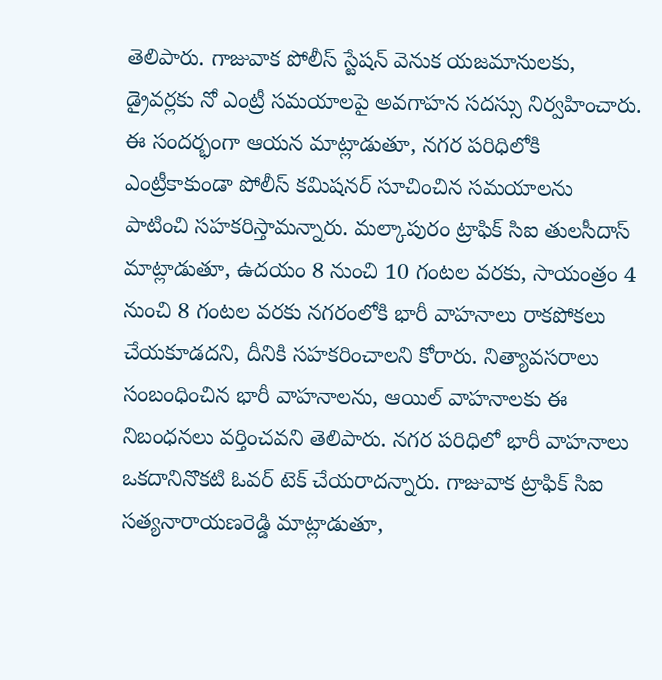తెలిపారు. గాజువాక పోలీస్ స్టేషన్ వెనుక యజమానులకు, డ్రైవర్లకు నో ఎంట్రీ సమయాలపై అవగాహన సదస్సు నిర్వహించారు. ఈ సందర్భంగా ఆయన మాట్లాడుతూ, నగర పరిధిలోకి ఎంట్రీకాకుండా పోలీస్ కమిషనర్ సూచించిన సమయాలను పాటించి సహకరిస్తామన్నారు. మల్కాపురం ట్రాఫిక్ సిఐ తులసీదాస్ మాట్లాడుతూ, ఉదయం 8 నుంచి 10 గంటల వరకు, సాయంత్రం 4 నుంచి 8 గంటల వరకు నగరంలోకి భారీ వాహనాలు రాకపోకలు చేయకూడదని, దీనికి సహకరించాలని కోరారు. నిత్యావసరాలు సంబంధించిన భారీ వాహనాలను, ఆయిల్ వాహనాలకు ఈ నిబంధనలు వర్తించవని తెలిపారు. నగర పరిధిలో భారీ వాహనాలు ఒకదానినొకటి ఓవర్ టెక్ చేయరాదన్నారు. గాజువాక ట్రాఫిక్ సిఐ సత్యనారాయణరెడ్డి మాట్లాడుతూ,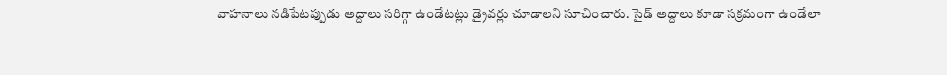వాహనాలు నడిపేటప్పుడు అద్దాలు సరిగ్గా ఉండేటట్లు డ్రైవర్లు చూడాలని సూచించారు. సైడ్ అద్దాలు కూడా సక్రమంగా ఉండేలా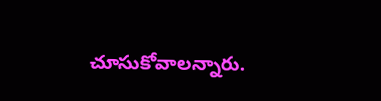చూసుకోవాలన్నారు.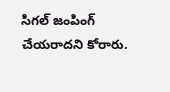సిగల్ జంపింగ్ చేయరాదని కోరారు.